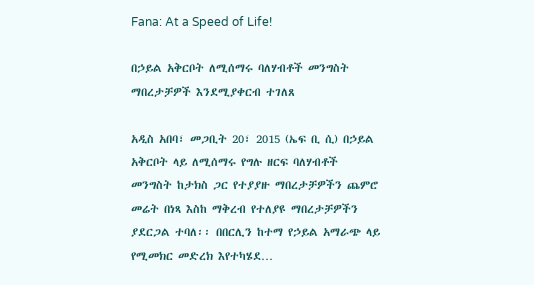Fana: At a Speed of Life!

በኃይል አቅርቦት ለሚሰማሩ ባለሃብቶች መንግስት ማበረታቻዎች እንደሚያቀርብ ተገለጸ

አዲስ አበባ፣ መጋቢት 20፣ 2015 (ኤፍ ቢ ሲ) በኃይል አቅርቦት ላይ ለሚሰማሩ የግሉ ዘርፍ ባለሃብቶች መንግስት ከታክስ ጋር የተያያዙ ማበረታቻዎችን ጨምሮ መሬት በነጻ እስከ ማቅረብ የተለያዩ ማበረታቻዎችን ያደርጋል ተባለ፡፡ በበርሊን ከተማ የኃይል አማራጭ ላይ የሚመክር መድረክ እየተካሄደ…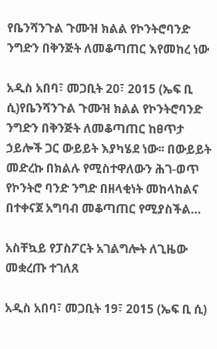የቤንሻንጉል ጉሙዝ ክልል የኮንትሮባንድ ንግድን በቅንጅት ለመቆጣጠር እየመከረ ነው

አዲስ አበባ፣ መጋቢት 20፣ 2015 (ኤፍ ቢ ሲ)የቤንሻንጉል ጉሙዝ ክልል የኮንትሮባንድ ንግድን በቅንጅት ለመቆጣጠር ከፀጥታ ኃይሎች ጋር ውይይት እያካሄደ ነው፡፡ በውይይት መድረኩ በክልሉ የሚስተዋለውን ሕገ-ወጥ የኮንትሮ ባንድ ንግድ በዘላቂነት መከላከልና በተቀናጀ አግባብ መቆጣጠር የሚያስችል…

አስቸኳይ የፓስፖርት አገልግሎት ለጊዜው መቋረጡ ተገለጸ

አዲስ አበባ፣ መጋቢት 19፣ 2015 (ኤፍ ቢ ሲ)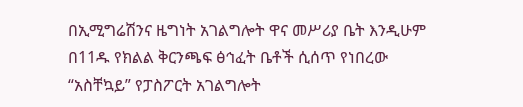በኢሚግሬሽንና ዜግነት አገልግሎት ዋና መሥሪያ ቤት እንዲሁም በ11ዱ የክልል ቅርንጫፍ ፅኅፈት ቤቶች ሲሰጥ የነበረው “አስቸኳይ” የፓስፖርት አገልግሎት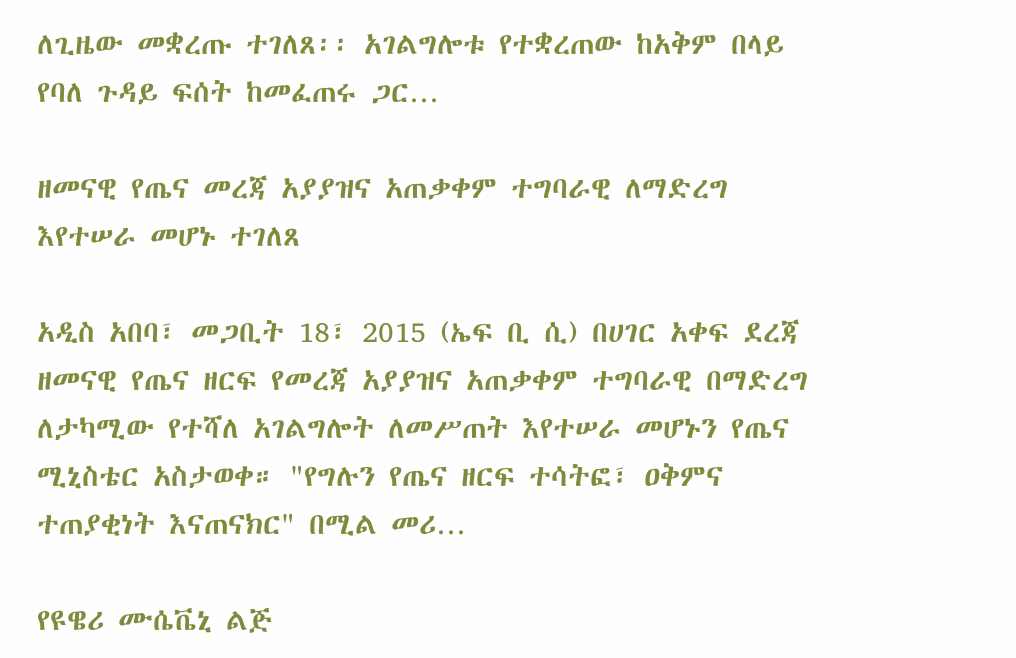ለጊዜው መቋረጡ ተገለጸ፡፡ አገልግሎቱ የተቋረጠው ከአቅም በላይ የባለ ጉዳይ ፍሰት ከመፈጠሩ ጋር…

ዘመናዊ የጤና መረጃ አያያዝና አጠቃቀም ተግባራዊ ለማድረግ እየተሠራ መሆኑ ተገለጸ

አዲስ አበባ፣ መጋቢት 18፣ 2015 (ኤፍ ቢ ሲ) በሀገር አቀፍ ደረጃ ዘመናዊ የጤና ዘርፍ የመረጃ አያያዝና አጠቃቀም ተግባራዊ በማድረግ ለታካሚው የተሻለ አገልግሎት ለመሥጠት እየተሠራ መሆኑን የጤና ሚኒስቴር አስታወቀ። "የግሉን የጤና ዘርፍ ተሳትፎ፣ ዐቅምና ተጠያቂነት እናጠናክር" በሚል መሪ…

የዩዌሪ ሙሴቬኒ ልጅ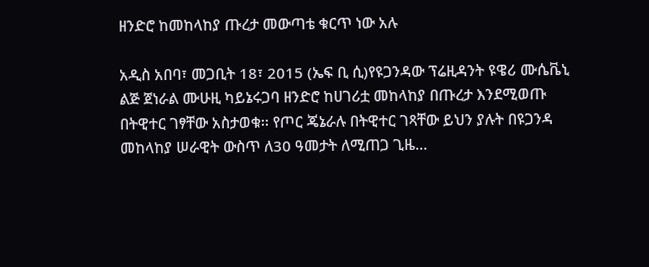ዘንድሮ ከመከላከያ ጡረታ መውጣቴ ቁርጥ ነው አሉ

አዲስ አበባ፣ መጋቢት 18፣ 2015 (ኤፍ ቢ ሲ)የዩጋንዳው ፕሬዚዳንት ዩዌሪ ሙሴቬኒ ልጅ ጀነራል ሙሁዚ ካይኔሩጋባ ዘንድሮ ከሀገሪቷ መከላከያ በጡረታ እንደሚወጡ በትዊተር ገፃቸው አስታወቁ፡፡ የጦር ጄኔራሉ በትዊተር ገጻቸው ይህን ያሉት በዩጋንዳ መከላከያ ሠራዊት ውስጥ ለ30 ዓመታት ለሚጠጋ ጊዜ…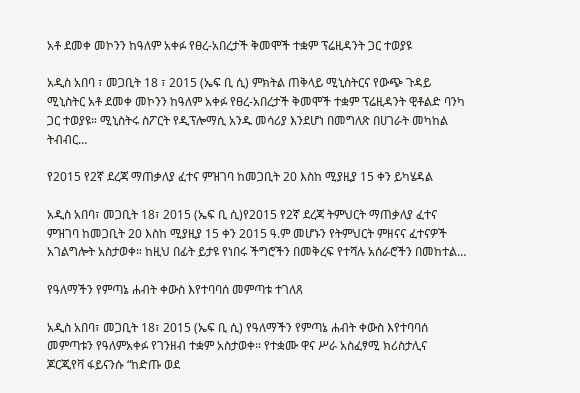አቶ ደመቀ መኮንን ከዓለም አቀፉ የፀረ-አበረታች ቅመሞች ተቋም ፕሬዚዳንት ጋር ተወያዩ

አዲስ አበባ ፣ መጋቢት 18 ፣ 2015 (ኤፍ ቢ ሲ) ምክትል ጠቅላይ ሚኒስትርና የውጭ ጉዳይ ሚኒስትር አቶ ደመቀ መኮንን ከዓለም አቀፉ የፀረ-አበረታች ቅመሞች ተቋም ፕሬዚዳንት ዊቶልድ ባንካ ጋር ተወያዩ። ሚኒስትሩ ስፖርት የዲፕሎማሲ አንዱ መሳሪያ እንደሆነ በመግለጽ በሀገራት መካከል ትብብር…

የ2015 የ2ኛ ደረጃ ማጠቃለያ ፈተና ምዝገባ ከመጋቢት 20 እስከ ሚያዚያ 15 ቀን ይካሄዳል

አዲስ አበባ፣ መጋቢት 18፣ 2015 (ኤፍ ቢ ሲ)የ2015 የ2ኛ ደረጃ ትምህርት ማጠቃለያ ፈተና ምዝገባ ከመጋቢት 20 እስከ ሚያዚያ 15 ቀን 2015 ዓ.ም መሆኑን የትምህርት ምዘናና ፈተናዎች አገልግሎት አስታወቀ። ከዚህ በፊት ይታዩ የነበሩ ችግሮችን በመቅረፍ የተሻሉ አሰራሮችን በመከተል…

የዓለማችን የምጣኔ ሐብት ቀውስ እየተባባሰ መምጣቱ ተገለጸ

አዲስ አበባ፣ መጋቢት 18፣ 2015 (ኤፍ ቢ ሲ) የዓለማችን የምጣኔ ሐብት ቀውስ እየተባባሰ መምጣቱን የዓለምአቀፉ የገንዘብ ተቋም አስታወቀ፡፡ የተቋሙ ዋና ሥራ አስፈፃሚ ክሪስታሊና ጆርጂየቫ ፋይናንሱ “ከድጡ ወደ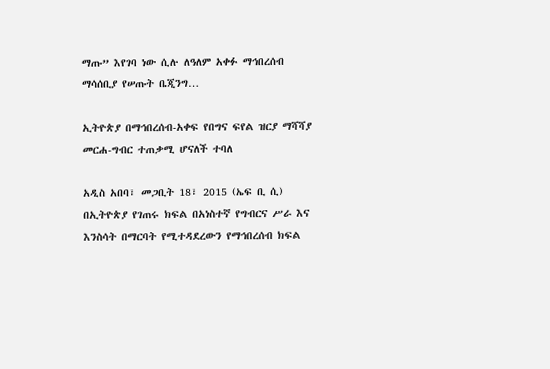ማጡ” እየገባ ነው ሲሉ ለዓለም አቀፉ ማኅበረሰብ ማሳሰቢያ የሠጡት ቤጂንግ…

ኢትዮጵያ በማኅበረሰብ-አቀፍ የበግና ፍየል ዝርያ ማሻሻያ መርሐ-ግብር ተጠቃሚ ሆናለች ተባለ

አዲስ አበባ፣ መጋቢት 18፣ 2015 (ኤፍ ቢ ሲ) በኢትዮጵያ የገጠሩ ክፍል በአነስተኛ የግብርና ሥራ እና እንስሳት በማርባት የሚተዳደረውን የማኅበረሰብ ክፍል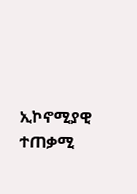ኢኮኖሚያዊ ተጠቃሚ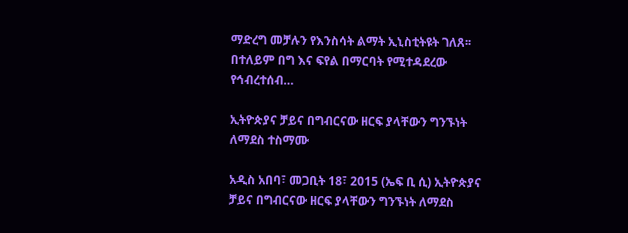ማድረግ መቻሉን የእንስሳት ልማት ኢኒስቲትዩት ገለጸ፡፡ በተለይም በግ እና ፍየል በማርባት የሚተዳደረው የኅብረተሰብ…

ኢትዮጵያና ቻይና በግብርናው ዘርፍ ያላቸውን ግንኙነት ለማደስ ተስማሙ

አዲስ አበባ፣ መጋቢት 18፣ 2015 (ኤፍ ቢ ሲ) ኢትዮጵያና ቻይና በግብርናው ዘርፍ ያላቸውን ግንኙነት ለማደስ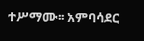ተሥማሙ፡፡ አምባሳደር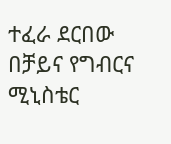ተፈራ ደርበው በቻይና የግብርና ሚኒስቴር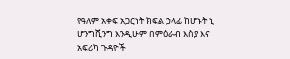የዓለም አቀፍ አጋርነት ክፍል ኃላፊ ከሆኑት ኒ ሆንግሺንግ እንዲሁም በምዕራብ እስያ እና አፍሪካ ጉዳዮች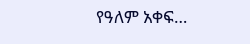የዓለም አቀፍ…